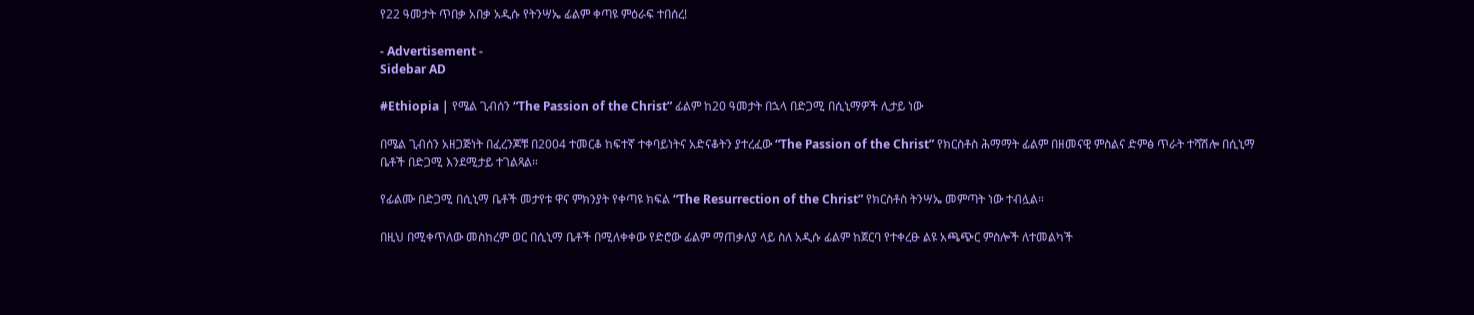የ22 ዓመታት ጥበቃ አበቃ አዲሱ የትንሣኤ ፊልም ቀጣዩ ምዕራፍ ተበሰረ!

- Advertisement -
Sidebar AD

#Ethiopia | የሜል ጊብሰን “The Passion of the Christ” ፊልም ከ20 ዓመታት በኋላ በድጋሚ በሲኒማዎች ሊታይ ነው

በሜል ጊብሰን አዘጋጅነት በፈረንጆቹ በ2004 ተመርቆ ከፍተኛ ተቀባይነትና አድናቆትን ያተረፈው “The Passion of the Christ” የክርስቶስ ሕማማት ፊልም በዘመናዊ ምስልና ድምፅ ጥራት ተሻሽሎ በሲኒማ ቤቶች በድጋሚ እንደሚታይ ተገልጻል።

የፊልሙ በድጋሚ በሲኒማ ቤቶች መታየቱ ዋና ምክንያት የቀጣዩ ክፍል “The Resurrection of the Christ” የክርስቶስ ትንሣኤ መምጣት ነው ተብሏል።

በዚህ በሚቀጥለው መስከረም ወር በሲኒማ ቤቶች በሚለቀቀው የድሮው ፊልም ማጠቃለያ ላይ ስለ አዲሱ ፊልም ከጀርባ የተቀረፁ ልዩ አጫጭር ምስሎች ለተመልካች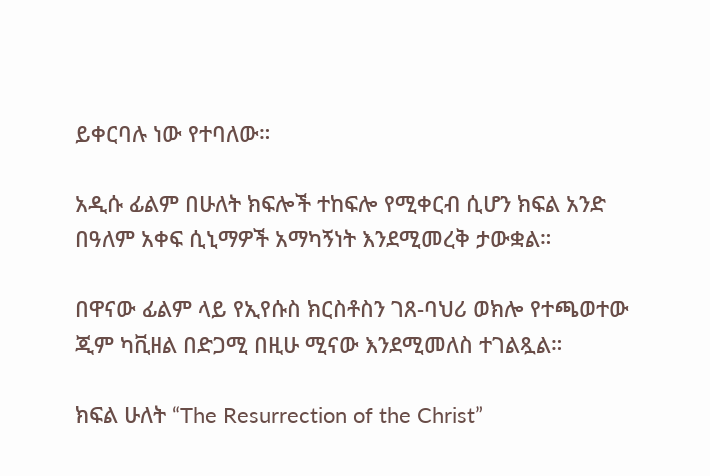ይቀርባሉ ነው የተባለው።

አዲሱ ፊልም በሁለት ክፍሎች ተከፍሎ የሚቀርብ ሲሆን ክፍል አንድ በዓለም አቀፍ ሲኒማዎች አማካኝነት እንደሚመረቅ ታውቋል።

በዋናው ፊልም ላይ የኢየሱስ ክርስቶስን ገጸ-ባህሪ ወክሎ የተጫወተው ጂም ካቪዘል በድጋሚ በዚሁ ሚናው እንደሚመለስ ተገልጿል።

ክፍል ሁለት “The Resurrection of the Christ”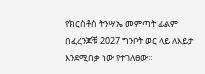የክርስቶስ ትንሣኤ መምጣት ፊልም በፈረንጆቹ 2027 ግንቦት ወር ላይ ለእይታ እንደሚበቃ ነው የተገለፀው።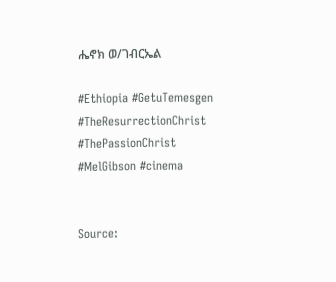ሔኖክ ወ/ገብርኤል

#Ethiopia #GetuTemesgen
#TheResurrectionChrist
#ThePassionChrist
#MelGibson #cinema


Source: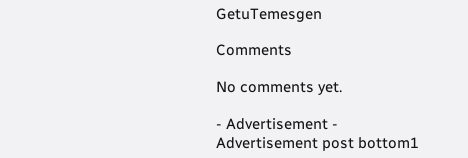GetuTemesgen

Comments

No comments yet.

- Advertisement -
Advertisement post bottom1